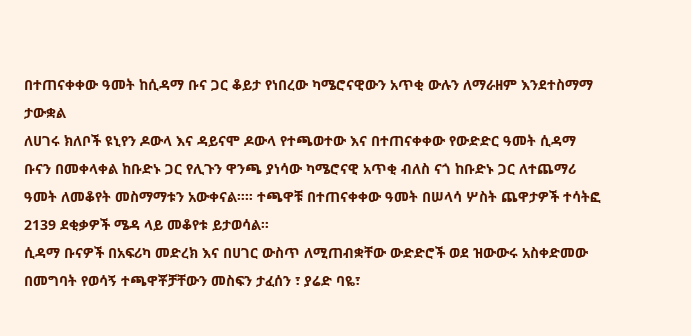በተጠናቀቀው ዓመት ከሲዳማ ቡና ጋር ቆይታ የነበረው ካሜሮናዊውን አጥቂ ውሉን ለማራዘም እንደተስማማ ታውቋል
ለሀገሩ ክለቦች ዩኒየን ዶውላ እና ዳይናሞ ዶውላ የተጫወተው እና በተጠናቀቀው የውድድር ዓመት ሲዳማ ቡናን በመቀላቀል ከቡድኑ ጋር የሊጉን ዋንጫ ያነሳው ካሜሮናዊ አጥቂ ብለስ ናጎ ከቡድኑ ጋር ለተጨማሪ ዓመት ለመቆየት መስማማቱን አውቀናል።። ተጫዋቹ በተጠናቀቀው ዓመት በሠላሳ ሦስት ጨዋታዎች ተሳትፎ 2139 ደቂቃዎች ሜዳ ላይ መቆየቱ ይታወሳል።
ሲዳማ ቡናዎች በአፍሪካ መድረክ እና በሀገር ውስጥ ለሚጠብቋቸው ውድድሮች ወደ ዝውውሩ አስቀድመው በመግባት የወሳኝ ተጫዋቾቻቸውን መስፍን ታፈሰን ፣ ያሬድ ባዬ፣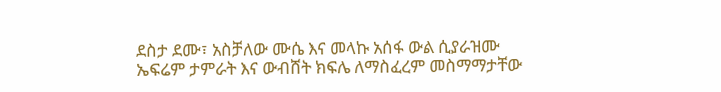ደስታ ደሙ፣ አስቻለው ሙሴ እና መላኩ አሰፋ ውል ሲያራዝሙ ኤፍሬም ታምራት እና ውብሸት ክፍሌ ለማስፈረም መስማማታቸው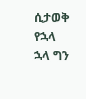ሲታወቅ የኋላ ኋላ ግን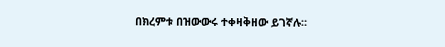በክረምቱ በዝውውሩ ተቀዛቅዘው ይገኛሉ።